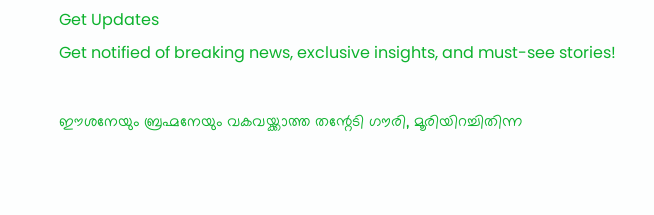Get Updates
Get notified of breaking news, exclusive insights, and must-see stories!

ഈശനേയും ബ്രഹ്മനേയും വകവയ്ക്കാത്ത തന്റേടി ഗൗരി, മൂരിയിറച്ചിതിന്ന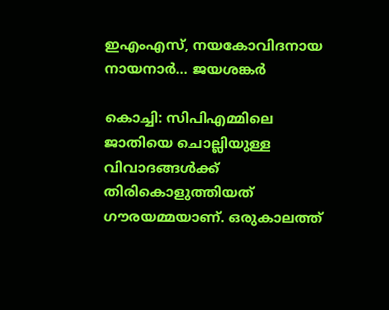ഇഎംഎസ്, നയകോവിദനായ നായനാർ... ജയശങ്കർ

കൊച്ചി: സിപിഎമ്മിലെ ജാതിയെ ചൊല്ലിയുള്ള വിവാദങ്ങള്‍ക്ക് തിരികൊളുത്തിയത് ഗൗരയമ്മയാണ്. ഒരുകാലത്ത്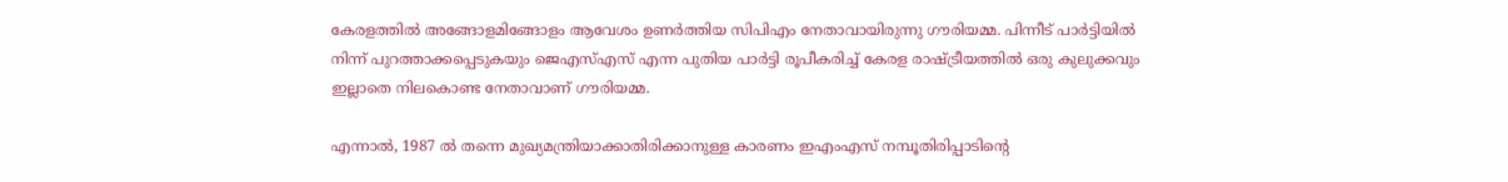കേരളത്തില്‍ അങ്ങോളമിങ്ങോളം ആവേശം ഉണര്‍ത്തിയ സിപിഎം നേതാവായിരുന്നു ഗൗരിയമ്മ. പിന്നീട് പാര്‍ട്ടിയില്‍ നിന്ന് പുറത്താക്കപ്പെടുകയും ജെഎസ്എസ് എന്ന പുതിയ പാര്‍ട്ടി രൂപീകരിച്ച് കേരള രാഷ്ട്രീയത്തില്‍ ഒരു കുലുക്കവും ഇല്ലാതെ നിലകൊണ്ട നേതാവാണ് ഗൗരിയമ്മ.

എന്നാല്‍, 1987 ല്‍ തന്നെ മുഖ്യമന്ത്രിയാക്കാതിരിക്കാനുള്ള കാരണം ഇഎംഎസ് നമ്പൂതിരിപ്പാടിന്റെ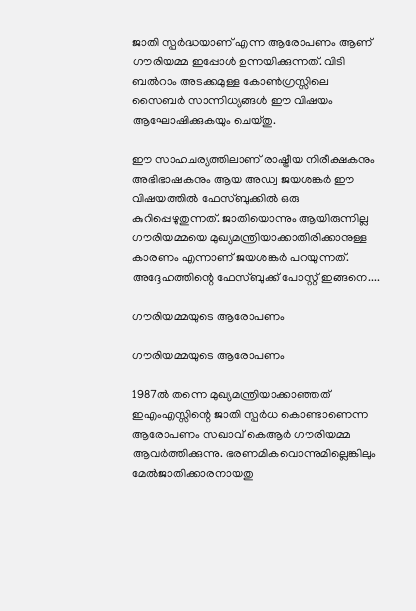ജാതി സ്പര്‍ദ്ധയാണ് എന്ന ആരോപണം ആണ് ഗൗരിയമ്മ ഇപ്പോള്‍ ഉന്നയിക്കുന്നത്. വിടി ബല്‍റാം അടക്കമുള്ള കോണ്‍ഗ്രസ്സിലെ സൈബര്‍ സാന്നിധ്യങ്ങള്‍ ഈ വിഷയം ആഘോഷിക്കുകയും ചെയ്തു.

ഈ സാഹചര്യത്തിലാണ് രാഷ്ട്രീയ നിരീക്ഷകനും അഭിഭാഷകനും ആയ അഡ്വ ജയശങ്കര്‍ ഈ വിഷയത്തില്‍ ഫേസ്ബുക്കില്‍ ഒരു കുറിപ്പെഴുതുന്നത്. ജാതിയൊന്നും ആയിരുന്നില്ല ഗൗരിയമ്മയെ മുഖ്യമന്ത്രിയാക്കാതിരിക്കാനുള്ള കാരണം എന്നാണ് ജയശങ്കര്‍ പറയുന്നത്. അദ്ദേഹത്തിന്റെ ഫേസ്ബുക്ക് പോസ്റ്റ് ഇങ്ങനെ....

ഗൗരിയമ്മയുടെ ആരോപണം

ഗൗരിയമ്മയുടെ ആരോപണം

1987ൽ തന്നെ മുഖ്യമന്ത്രിയാക്കാഞ്ഞത് ഇഎംഎസ്സിന്റെ ജാതി സ്പർധ കൊണ്ടാണെന്ന ആരോപണം സഖാവ് കെആർ ഗൗരിയമ്മ ആവർത്തിക്കുന്നു. ഭരണമികവൊന്നുമില്ലെങ്കിലും മേൽജാതിക്കാരനായതു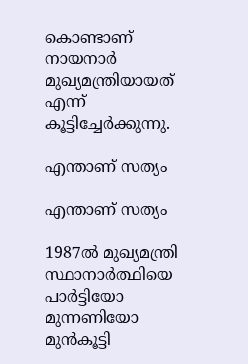കൊണ്ടാണ് നായനാർ മുഖ്യമന്ത്രിയായത് എന്ന് കൂട്ടിച്ചേർക്കുന്നു.

എന്താണ് സത്യം

എന്താണ് സത്യം

1987ൽ മുഖ്യമന്ത്രി സ്ഥാനാർത്ഥിയെ പാർട്ടിയോ മുന്നണിയോ മുൻകൂട്ടി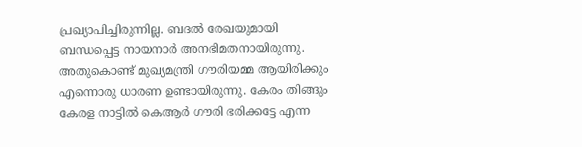പ്രഖ്യാപിച്ചിരുന്നില്ല. ബദൽ രേഖയുമായി ബന്ധപ്പെട്ട നായനാർ അനഭിമതനായിരുന്നു. അതുകൊണ്ട് മുഖ്യമന്ത്രി ഗൗരിയമ്മ ആയിരിക്കും എന്നൊരു ധാരണ ഉണ്ടായിരുന്നു. കേരം തിങ്ങും കേരള നാട്ടിൽ കെആർ ഗൗരി ഭരിക്കട്ടേ എന്ന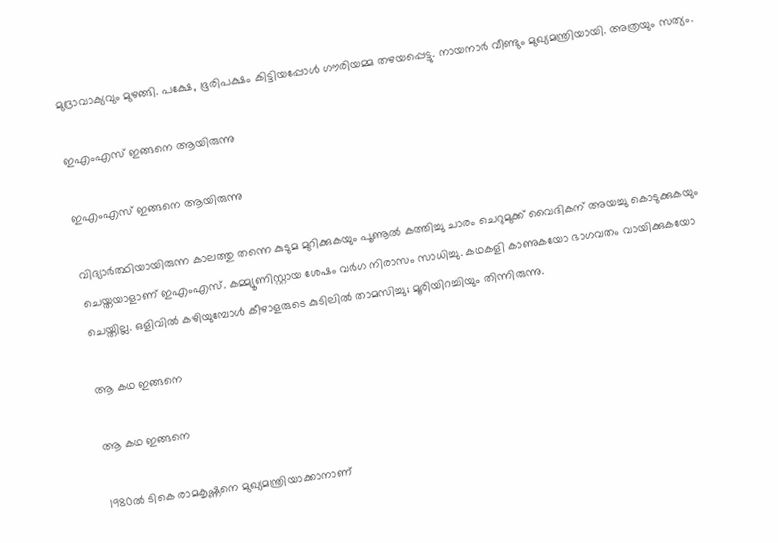മുദ്രാവാക്യവും മുഴങ്ങി. പക്ഷേ, ഭൂരിപക്ഷം കിട്ടിയപ്പോൾ ഗൗരിയമ്മ തഴയപ്പെട്ടു. നായനാർ വീണ്ടും മുഖ്യമന്ത്രിയായി. അത്രയും സത്യം.

ഇഎംഎസ് ഇങ്ങനെ ആയിരുന്നു

ഇഎംഎസ് ഇങ്ങനെ ആയിരുന്നു

വിദ്യാർത്ഥിയായിരുന്ന കാലത്തു തന്നെ കുടുമ മുറിക്കുകയും പൂണൂൽ കത്തിച്ചു ചാരം ചെറുമുക്ക് വൈദികന് അയച്ചു കൊടുക്കുകയും ചെയ്തയാളാണ് ഇഎംഎസ്. കമ്മ്യൂണിസ്റ്റായ ശേഷം വർഗ നിരാസം സാധിച്ചു. കഥകളി കാണുകയോ ഭാഗവതം വായിക്കുകയോ ചെയ്തില്ല. ഒളിവിൽ കഴിയുമ്പോൾ കീഴാളരുടെ കുടിലിൽ താമസിച്ചു; മൂരിയിറച്ചിയും തിന്നിരുന്നു.

ആ കഥ ഇങ്ങനെ

ആ കഥ ഇങ്ങനെ

1980ൽ ടികെ രാമകൃഷ്ണനെ മുഖ്യമന്ത്രിയാക്കാനാണ്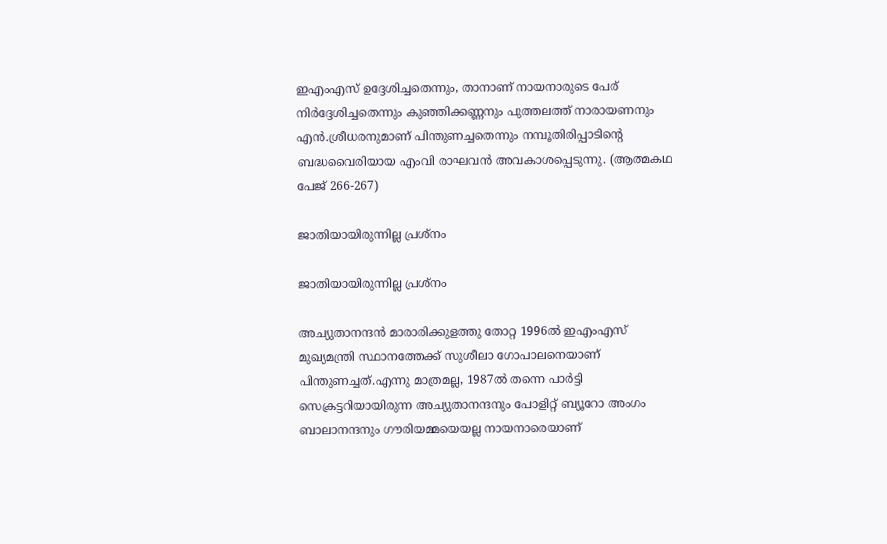ഇഎംഎസ് ഉദ്ദേശിച്ചതെന്നും, താനാണ് നായനാരുടെ പേര് നിർദ്ദേശിച്ചതെന്നും കുഞ്ഞിക്കണ്ണനും പുത്തലത്ത് നാരായണനും എൻ.ശ്രീധരനുമാണ് പിന്തുണച്ചതെന്നും നമ്പൂതിരിപ്പാടിൻ്റെ ബദ്ധവൈരിയായ എംവി രാഘവൻ അവകാശപ്പെടുന്നു. (ആത്മകഥ പേജ് 266-267)

ജാതിയായിരുന്നില്ല പ്രശ്നം

ജാതിയായിരുന്നില്ല പ്രശ്നം

അച്യുതാനന്ദൻ മാരാരിക്കുളത്തു തോറ്റ 1996ൽ ഇഎംഎസ് മുഖ്യമന്ത്രി സ്ഥാനത്തേക്ക് സുശീലാ ഗോപാലനെയാണ് പിന്തുണച്ചത്.എന്നു മാത്രമല്ല, 1987ൽ തന്നെ പാർട്ടി സെക്രട്ടറിയായിരുന്ന അച്യുതാനന്ദനും പോളിറ്റ് ബ്യൂറോ അംഗം ബാലാനന്ദനും ഗൗരിയമ്മയെയല്ല നായനാരെയാണ്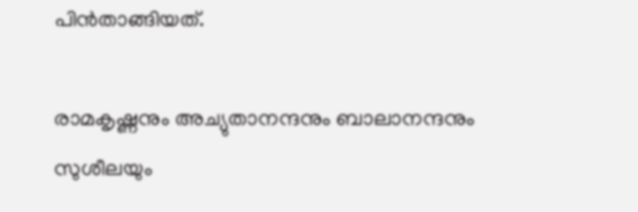പിൻതാങ്ങിയത്.

രാമകൃഷ്ണനും അച്യുതാനന്ദനും ബാലാനന്ദനും സുശീലയും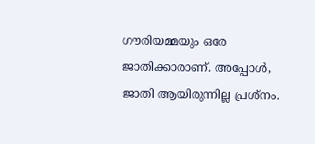ഗൗരിയമ്മയും ഒരേ ജാതിക്കാരാണ്. അപ്പോൾ, ജാതി ആയിരുന്നില്ല പ്രശ്നം.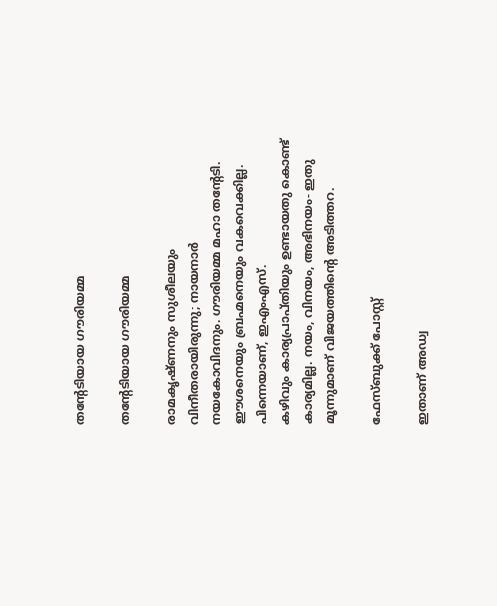തന്‍റേടിയായ ഗൗരിയമ്മ

തന്‍റേടിയായ ഗൗരിയമ്മ

രാമകൃഷ്ണനും സുശീലയും വിനീതരായിരുന്നു; നായനാർ നയകോവിദനും. ഗൗരിയമ്മ മഹാ തന്റേടി. ഈശനെയും ബ്രഹ്മനെയും വകവെക്കില്ല. പിന്നെയാണ്, ഇഎംഎസ്.
കഴിവും കാര്യപ്രാപ്തിയും ഉണ്ടായതു കൊണ്ട് കാര്യമില്ല. നയം, വിനയം, അഭിനയം- ഇതു മൂന്നുമാണ് വിജയത്തിന്‍റെ അടിത്തറ.

ഫേസ്ബുക്ക് പോസ്റ്റ്

ഇതാണ് അഡ്വ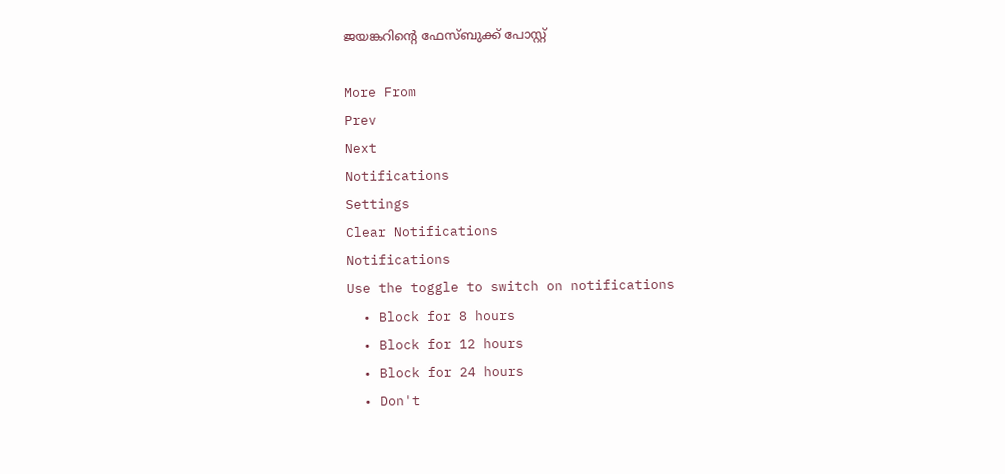ജയങ്കറിന്‍റെ ഫേസ്ബുക്ക് പോസ്റ്റ്

More From
Prev
Next
Notifications
Settings
Clear Notifications
Notifications
Use the toggle to switch on notifications
  • Block for 8 hours
  • Block for 12 hours
  • Block for 24 hours
  • Don't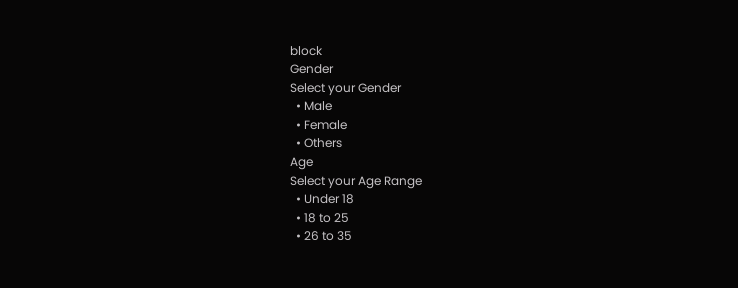block
Gender
Select your Gender
  • Male
  • Female
  • Others
Age
Select your Age Range
  • Under 18
  • 18 to 25
  • 26 to 35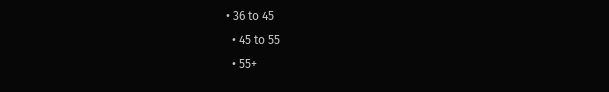• 36 to 45
  • 45 to 55
  • 55+